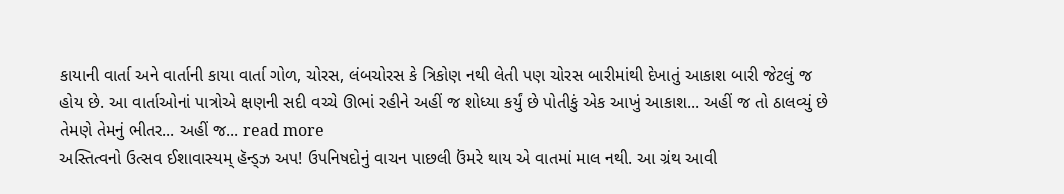કાયાની વાર્તા અને વાર્તાની કાયા વાર્તા ગોળ, ચોરસ, લંબચોરસ કે ત્રિકોણ નથી લેતી પણ ચોરસ બારીમાંથી દેખાતું આકાશ બારી જેટલું જ હોય છે. આ વાર્તાઓનાં પાત્રોએ ક્ષણની સદી વચ્ચે ઊભાં રહીને અહીં જ શોધ્યા કર્યું છે પોતીકું એક આખું આકાશ... અહીં જ તો ઠાલવ્યું છે તેમણે તેમનું ભીતર... અહીં જ... read more
અસ્તિત્વનો ઉત્સવ ઈશાવાસ્યમ્ હૅન્ડ્ઝ અપ! ઉપનિષદોનું વાચન પાછલી ઉંમરે થાય એ વાતમાં માલ નથી. આ ગ્રંથ આવી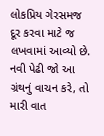લોકપ્રિય ગેરસમજ દૂર કરવા માટે જ લખવામાં આવ્યો છે. નવી પેઢી જો આ ગ્રંથનું વાચન કરે, તો મારી વાત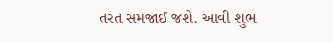તરત સમજાઈ જશે. આવી શુભ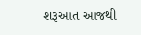શરૂઆત આજથી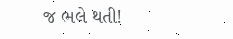જ ભલે થતી!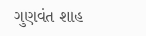ગુણવંત શાહ